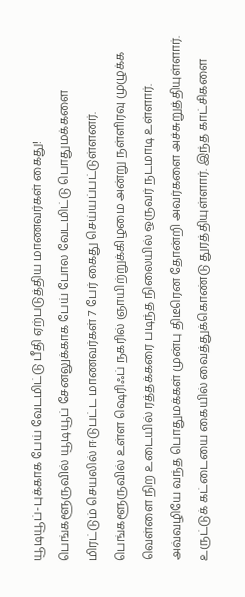யூடியூப்-புக்காக பேய் வேடமிட்டு பீதி ஏற்படுத்திய மாணவர்கள் கைது!
பெங்களூருவில் யூடியூப் சேனலுக்காக பேய் போல வேடமிட்டு பொதுமக்களை மிரட்டும் செயலில் ஈடுபட்ட மாணவர்கள் 7 பேர் கைது செய்யப்பட்டுள்ளனர். பெங்களூருவில் உள்ள ஷெரிஃப் நகரில் ஞாயிற்றுக்கிழமை அன்று நள்ளிரவு முழுக்க வெள்ளை நிற உடையில் ரத்தக்கரை படிந்த நிலையில் ஒருவர் நடமாடி உள்ளார்.
அவ்வழியே வந்த பொதுமக்கள் முன்பு திடீரென தோன்றி அவர்களை அச்சுறுத்தியுள்ளார். உருட்டுக் கட்டையை கையில் வைத்துக்கொண்டு துரத்தியுள்ளார். இந்த காட்சிகளை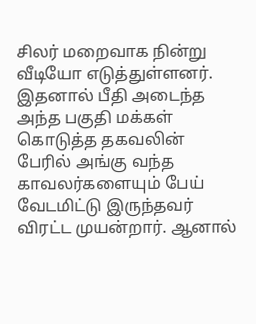சிலர் மறைவாக நின்று வீடியோ எடுத்துள்ளனர்.
இதனால் பீதி அடைந்த அந்த பகுதி மக்கள் கொடுத்த தகவலின் பேரில் அங்கு வந்த காவலர்களையும் பேய் வேடமிட்டு இருந்தவர் விரட்ட முயன்றார். ஆனால்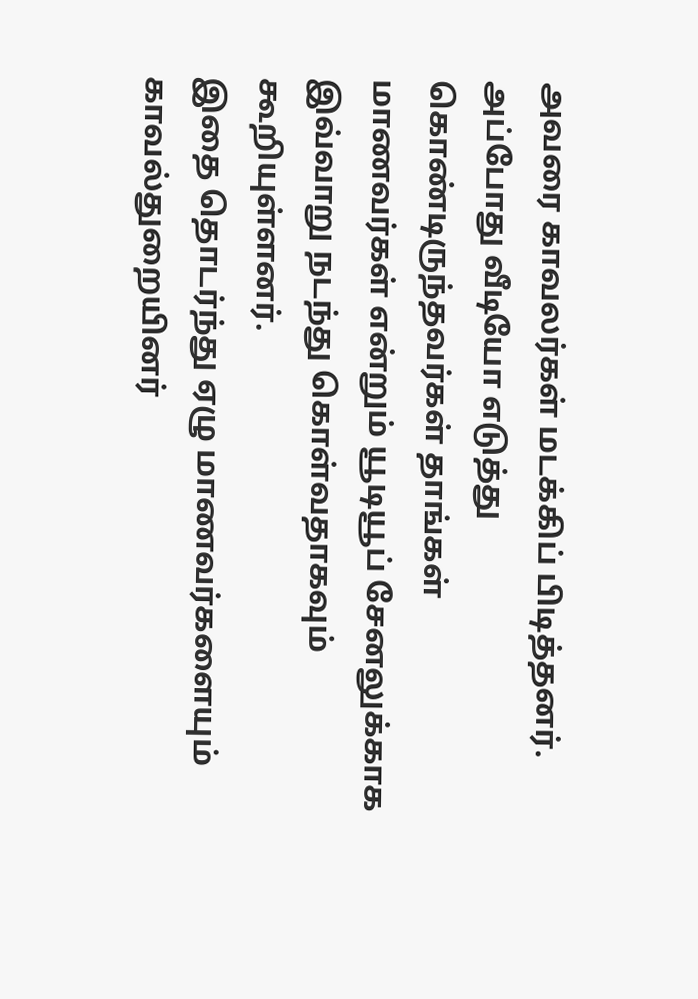அவரை காவலர்கள் மடக்கிப் பிடித்தனர். அப்போது வீடியோ எடுத்து கொண்டிருந்தவர்கள் தாங்கள் மாணவர்கள் என்றும் யூடியூப் சேனலுக்காக இவ்வாறு நடந்து கொள்வதாகவும் கூறியுள்ளனர்.
இதை தொடர்ந்து ஏழு மாணவர்களையும் காவல்துறையினர்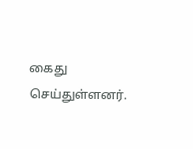கைது செய்துள்ளனர்.